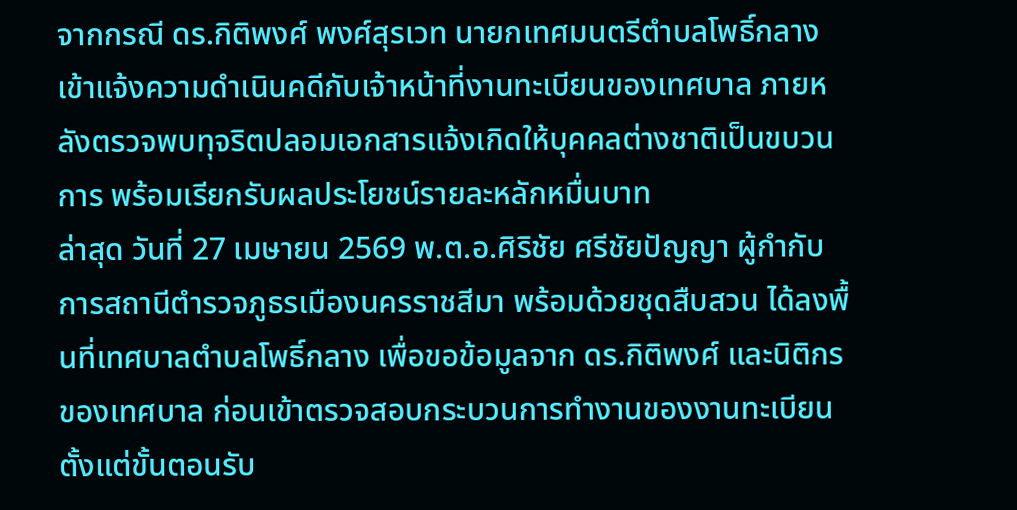จากกรณี ดร.กิติพงศ์ พงศ์สุรเวท นายกเทศมนตรีตำบลโพธิ์กลาง เข้าแจ้งความดำเนินคดีกับเจ้าหน้าที่งานทะเบียนของเทศบาล ภายหลังตรวจพบทุจริตปลอมเอกสารแจ้งเกิดให้บุคคลต่างชาติเป็นขบวนการ พร้อมเรียกรับผลประโยชน์รายละหลักหมื่นบาท
ล่าสุด วันที่ 27 เมษายน 2569 พ.ต.อ.ศิริชัย ศรีชัยปัญญา ผู้กำกับการสถานีตำรวจภูธรเมืองนครราชสีมา พร้อมด้วยชุดสืบสวน ได้ลงพื้นที่เทศบาลตำบลโพธิ์กลาง เพื่อขอข้อมูลจาก ดร.กิติพงศ์ และนิติกรของเทศบาล ก่อนเข้าตรวจสอบกระบวนการทำงานของงานทะเบียน ตั้งแต่ขั้นตอนรับ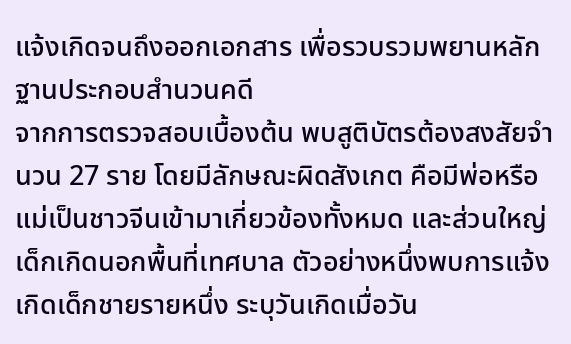แจ้งเกิดจนถึงออกเอกสาร เพื่อรวบรวมพยานหลักฐานประกอบสำนวนคดี
จากการตรวจสอบเบื้องต้น พบสูติบัตรต้องสงสัยจำนวน 27 ราย โดยมีลักษณะผิดสังเกต คือมีพ่อหรือแม่เป็นชาวจีนเข้ามาเกี่ยวข้องทั้งหมด และส่วนใหญ่เด็กเกิดนอกพื้นที่เทศบาล ตัวอย่างหนึ่งพบการแจ้งเกิดเด็กชายรายหนึ่ง ระบุวันเกิดเมื่อวัน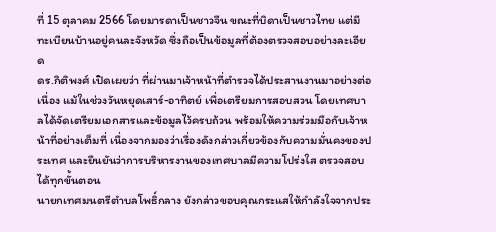ที่ 15 ตุลาคม 2566 โดยมารดาเป็นชาวจีน ขณะที่บิดาเป็นชาวไทย แต่มีทะเบียนบ้านอยู่คนละจังหวัด ซึ่งถือเป็นข้อมูลที่ต้องตรวจสอบอย่างละเอียด
ดร.กิติพงศ์ เปิดเผยว่า ที่ผ่านมาเจ้าหน้าที่ตำรวจได้ประสานงานมาอย่างต่อเนื่อง แม้ในช่วงวันหยุดเสาร์-อาทิตย์ เพื่อเตรียมการสอบสวน โดยเทศบาลได้จัดเตรียมเอกสารและข้อมูลไว้ครบถ้วน พร้อมให้ความร่วมมือกับเจ้าหน้าที่อย่างเต็มที่ เนื่องจากมองว่าเรื่องดังกล่าวเกี่ยวข้องกับความมั่นคงของประเทศ และยืนยันว่าการบริหารงานของเทศบาลมีความโปร่งใส ตรวจสอบได้ทุกขั้นตอน
นายกเทศมนตรีตำบลโพธิ์กลาง ยังกล่าวขอบคุณกระแสให้กำลังใจจากประ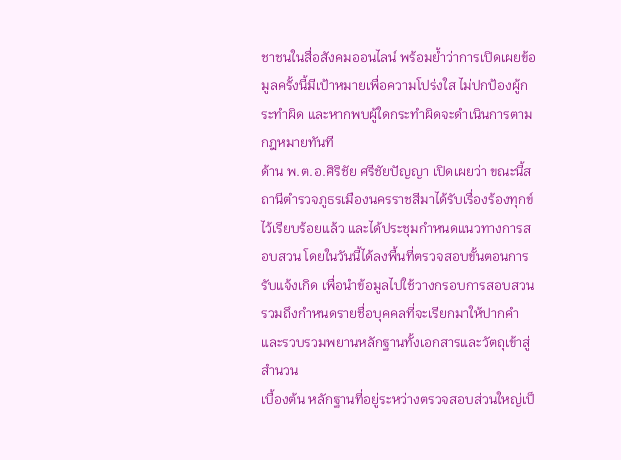ชาชนในสื่อสังคมออนไลน์ พร้อมย้ำว่าการเปิดเผยข้อมูลครั้งนี้มีเป้าหมายเพื่อความโปร่งใส ไม่ปกป้องผู้กระทำผิด และหากพบผู้ใดกระทำผิดจะดำเนินการตามกฎหมายทันที
ด้าน พ.ต.อ.ศิริชัย ศรีชัยปัญญา เปิดเผยว่า ขณะนี้สถานีตำรวจภูธรเมืองนครราชสีมาได้รับเรื่องร้องทุกข์ไว้เรียบร้อยแล้ว และได้ประชุมกำหนดแนวทางการสอบสวน โดยในวันนี้ได้ลงพื้นที่ตรวจสอบขั้นตอนการรับแจ้งเกิด เพื่อนำข้อมูลไปใช้วางกรอบการสอบสวน รวมถึงกำหนดรายชื่อบุคคลที่จะเรียกมาให้ปากคำ และรวบรวมพยานหลักฐานทั้งเอกสารและวัตถุเข้าสู่สำนวน
เบื้องต้น หลักฐานที่อยู่ระหว่างตรวจสอบส่วนใหญ่เป็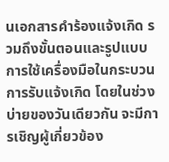นเอกสารคำร้องแจ้งเกิด รวมถึงขั้นตอนและรูปแบบการใช้เครื่องมือในกระบวนการรับแจ้งเกิด โดยในช่วงบ่ายของวันเดียวกัน จะมีการเชิญผู้เกี่ยวข้อง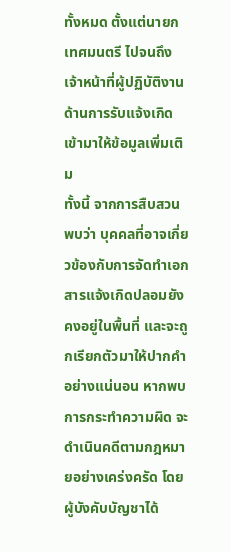ทั้งหมด ตั้งแต่นายกเทศมนตรี ไปจนถึงเจ้าหน้าที่ผู้ปฏิบัติงานด้านการรับแจ้งเกิด เข้ามาให้ข้อมูลเพิ่มเติม
ทั้งนี้ จากการสืบสวนพบว่า บุคคลที่อาจเกี่ยวข้องกับการจัดทำเอกสารแจ้งเกิดปลอมยังคงอยู่ในพื้นที่ และจะถูกเรียกตัวมาให้ปากคำอย่างแน่นอน หากพบการกระทำความผิด จะดำเนินคดีตามกฎหมายอย่างเคร่งครัด โดยผู้บังคับบัญชาได้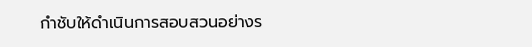กำชับให้ดำเนินการสอบสวนอย่างร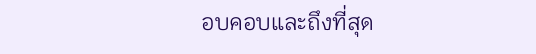อบคอบและถึงที่สุด